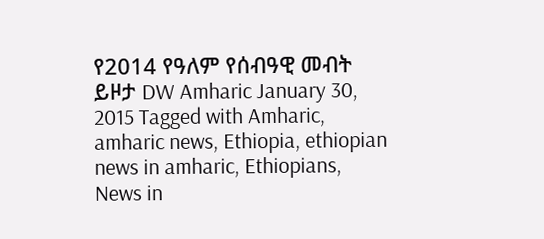የ2014 የዓለም የሰብዓዊ መብት ይዞታ DW Amharic January 30, 2015 Tagged with Amharic, amharic news, Ethiopia, ethiopian news in amharic, Ethiopians, News in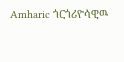Amharic ጎርጎሪዮሳዊዉ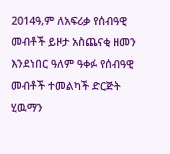2014ዓ,ም ለአፍሪቃ የሰብዓዊ መብቶች ይዞታ አስጨናቂ ዘመን እንደነበር ዓለም ዓቀፉ የሰብዓዊ መብቶች ተመልካች ድርጅት ሂዉማን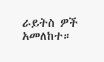ራይትስ ዎች አመለከተ።